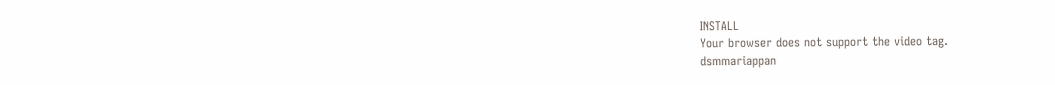INSTALL
Your browser does not support the video tag.
dsmmariappan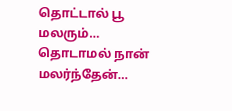தொட்டால் பூ மலரும்… தொடாமல் நான் மலர்ந்தேன்…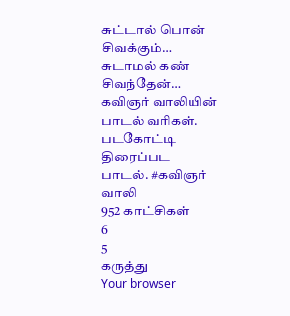சுட்டால் பொன் சிவக்கும்… சுடாமல் கண் சிவந்தேன்… கவிஞர் வாலியின் பாடல் வரிகள். படகோட்டி திரைப்பட பாடல். #கவிஞர் வாலி
952 காட்சிகள்
6
5
கருத்து
Your browser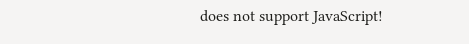does not support JavaScript!